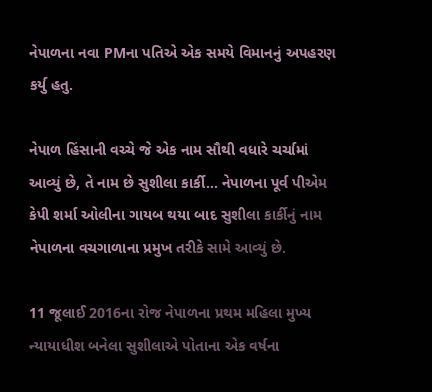નેપાળના નવા PMના પતિએ એક સમયે વિમાનનું અપહરણ કર્યુ હતુ.

નેપાળ હિંસાની વચ્ચે જે એક નામ સૌથી વધારે ચર્ચામાં આવ્યું છે, તે નામ છે સુશીલા કાર્કી… નેપાળના પૂર્વ પીએમ કેપી શર્મા ઓલીના ગાયબ થયા બાદ સુશીલા કાર્કીનું નામ નેપાળના વચગાળાના પ્રમુખ તરીકે સામે આવ્યું છે.

11 જૂલાઈ 2016ના રોજ નેપાળના પ્રથમ મહિલા મુખ્ય ન્યાયાધીશ બનેલા સુશીલાએ પોતાના એક વર્ષના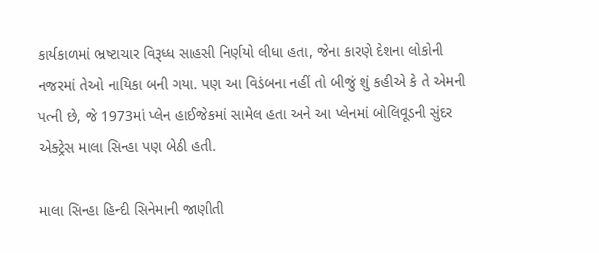કાર્યકાળમાં ભ્રષ્ટાચાર વિરૂધ્ધ સાહસી નિર્ણયો લીધા હતા, જેના કારણે દેશના લોકોની નજરમાં તેઓ નાયિકા બની ગયા. પણ આ વિડંબના નહીં તો બીજું શું કહીએ કે તે એમની પત્ની છે, જે 1973માં પ્લેન હાઈજેકમાં સામેલ હતા અને આ પ્લેનમાં બોલિવૂડની સુંદર એક્ટ્રેસ માલા સિન્હા પણ બેઠી હતી.

માલા સિન્હા હિન્દી સિનેમાની જાણીતી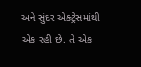અને સુંદર એક્ટ્રેસમાંથી એક રહી છે. તે એક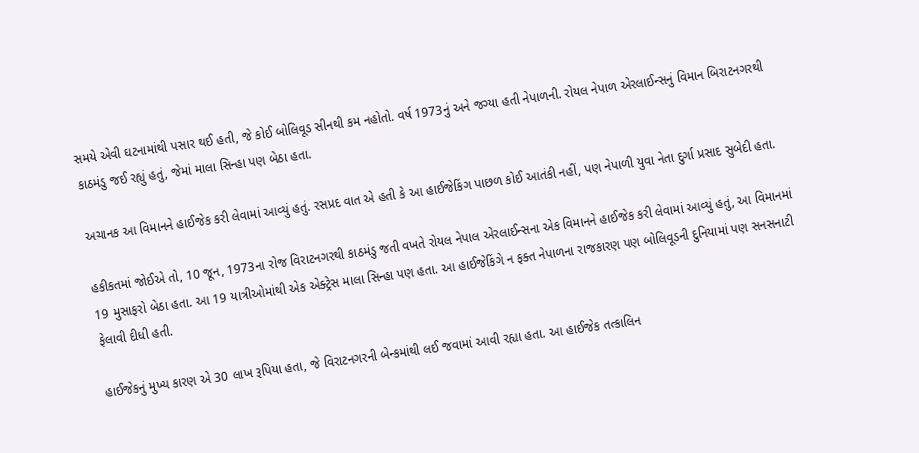સમયે એવી ઘટનામાંથી પસાર થઈ હતી, જે કોઈ બોલિવૂડ સીનથી કમ નહોતો. વર્ષ 1973નું અને જગ્યા હતી નેપાળની. રોયલ નેપાળ એરલાઈન્સનું વિમાન બિરાટનગરથી કાઠમંડુ જઈ રહ્યું હતું, જેમાં માલા સિન્હા પણ બેઠા હતા.

અચાનક આ વિમાનને હાઈજેક કરી લેવામાં આવ્યું હતું. રસપ્રદ વાત એ હતી કે આ હાઈજેકિંગ પાછળ કોઈ આતંકી નહીં, પણ નેપાળી યુવા નેતા દુર્ગા પ્રસાદ સુબેદી હતા.

હકીકતમાં જોઈએ તો, 10 જૂન, 1973ના રોજ વિરાટનગરથી કાઠમંડુ જતી વખતે રોયલ નેપાલ એરલાઈન્સના એક વિમાનને હાઈજેક કરી લેવામાં આવ્યું હતું, આ વિમાનમાં 19 મુસાફરો બેઠા હતા. આ 19 યાત્રીઓમાંથી એક એક્ટ્રેસ માલા સિન્હા પણ હતા. આ હાઈજેકિંગે ન ફક્ત નેપાળના રાજકારણ પણ બોલિવૂડની દુનિયામાં પણ સનસનાટી ફેલાવી દીધી હતી.

હાઈજેકનું મુખ્ય કારણ એ 30 લાખ રૂપિયા હતા, જે વિરાટનગરની બેન્કમાંથી લઈ જવામાં આવી રહ્યા હતા. આ હાઈજેક તત્કાલિન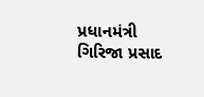પ્રધાનમંત્રી ગિરિજા પ્રસાદ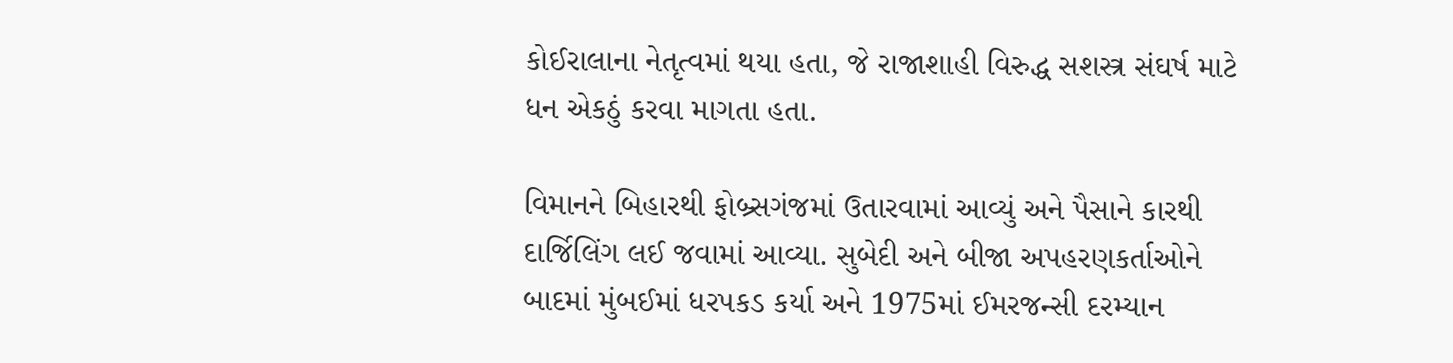કોઈરાલાના નેતૃત્વમાં થયા હતા, જે રાજાશાહી વિરુદ્ધ સશસ્ત્ર સંઘર્ષ માટે ધન એકઠું કરવા માગતા હતા.

વિમાનને બિહારથી ફોબ્ર્સગંજમાં ઉતારવામાં આવ્યું અને પૈસાને કારથી દાર્જિલિંગ લઈ જવામાં આવ્યા. સુબેદી અને બીજા અપહરણકર્તાઓને બાદમાં મુંબઈમાં ધરપકડ કર્યા અને 1975માં ઈમરજન્સી દરમ્યાન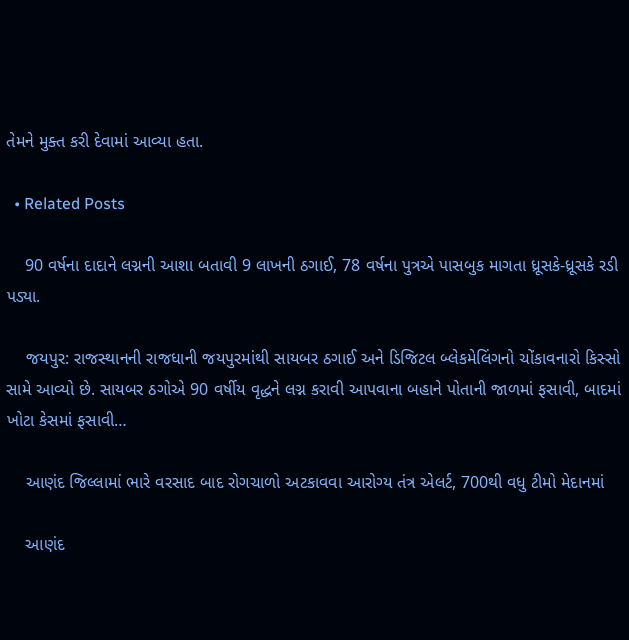તેમને મુક્ત કરી દેવામાં આવ્યા હતા.

  • Related Posts

    90 વર્ષના દાદાને લગ્નની આશા બતાવી 9 લાખની ઠગાઈ, 78 વર્ષના પુત્રએ પાસબુક માગતા ધ્રૂસકે-ધ્રૂસકે રડી પડ્યા.

    જયપુર: રાજસ્થાનની રાજધાની જયપુરમાંથી સાયબર ઠગાઈ અને ડિજિટલ બ્લેકમેલિંગનો ચોંકાવનારો કિસ્સો સામે આવ્યો છે. સાયબર ઠગોએ 90 વર્ષીય વૃદ્ધને લગ્ન કરાવી આપવાના બહાને પોતાની જાળમાં ફસાવી, બાદમાં ખોટા કેસમાં ફસાવી…

    આણંદ જિલ્લામાં ભારે વરસાદ બાદ રોગચાળો અટકાવવા આરોગ્ય તંત્ર એલર્ટ, 700થી વધુ ટીમો મેદાનમાં

    આણંદ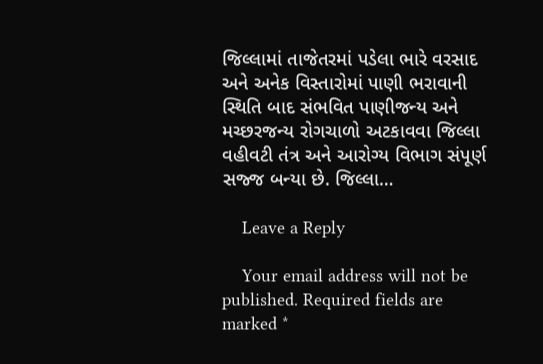જિલ્લામાં તાજેતરમાં પડેલા ભારે વરસાદ અને અનેક વિસ્તારોમાં પાણી ભરાવાની સ્થિતિ બાદ સંભવિત પાણીજન્ય અને મચ્છરજન્ય રોગચાળો અટકાવવા જિલ્લા વહીવટી તંત્ર અને આરોગ્ય વિભાગ સંપૂર્ણ સજ્જ બન્યા છે. જિલ્લા…

    Leave a Reply

    Your email address will not be published. Required fields are marked *